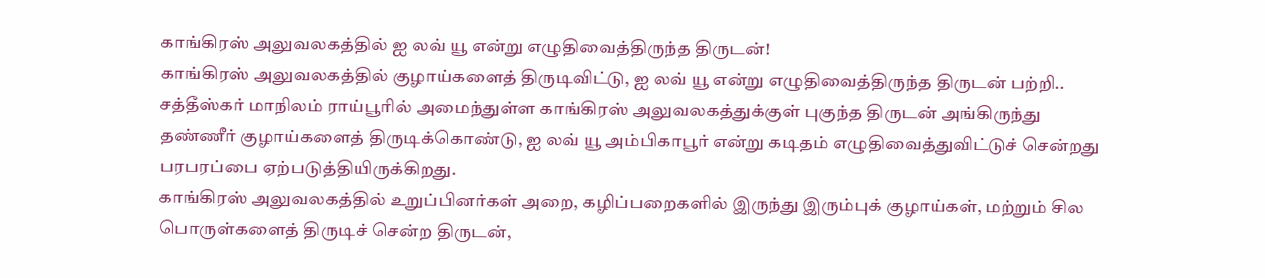காங்கிரஸ் அலுவலகத்தில் ஐ லவ் யூ என்று எழுதிவைத்திருந்த திருடன்!
காங்கிரஸ் அலுவலகத்தில் குழாய்களைத் திருடிவிட்டு, ஐ லவ் யூ என்று எழுதிவைத்திருந்த திருடன் பற்றி..
சத்தீஸ்கர் மாநிலம் ராய்பூரில் அமைந்துள்ள காங்கிரஸ் அலுவலகத்துக்குள் புகுந்த திருடன் அங்கிருந்து தண்ணீர் குழாய்களைத் திருடிக்கொண்டு, ஐ லவ் யூ அம்பிகாபூர் என்று கடிதம் எழுதிவைத்துவிட்டுச் சென்றது பரபரப்பை ஏற்படுத்தியிருக்கிறது.
காங்கிரஸ் அலுவலகத்தில் உறுப்பினர்கள் அறை, கழிப்பறைகளில் இருந்து இரும்புக் குழாய்கள், மற்றும் சில பொருள்களைத் திருடிச் சென்ற திருடன்,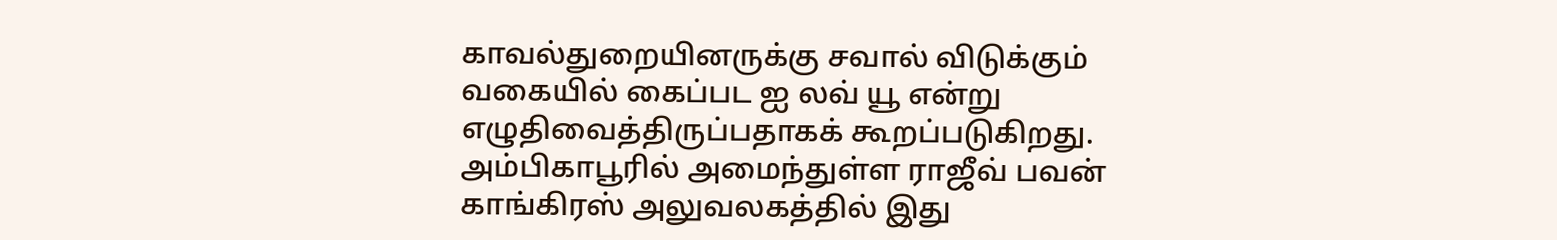காவல்துறையினருக்கு சவால் விடுக்கும் வகையில் கைப்பட ஐ லவ் யூ என்று எழுதிவைத்திருப்பதாகக் கூறப்படுகிறது.
அம்பிகாபூரில் அமைந்துள்ள ராஜீவ் பவன் காங்கிரஸ் அலுவலகத்தில் இது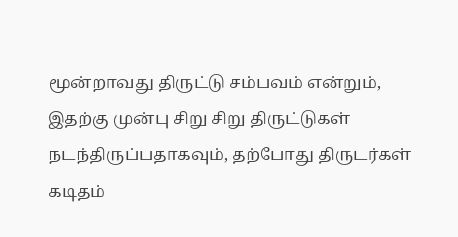மூன்றாவது திருட்டு சம்பவம் என்றும், இதற்கு முன்பு சிறு சிறு திருட்டுகள் நடந்திருப்பதாகவும், தற்போது திருடர்கள் கடிதம்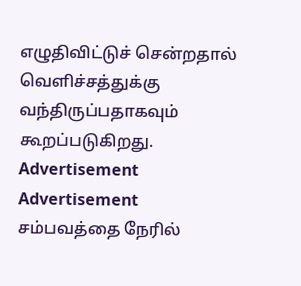எழுதிவிட்டுச் சென்றதால் வெளிச்சத்துக்கு வந்திருப்பதாகவும் கூறப்படுகிறது.
Advertisement
Advertisement
சம்பவத்தை நேரில்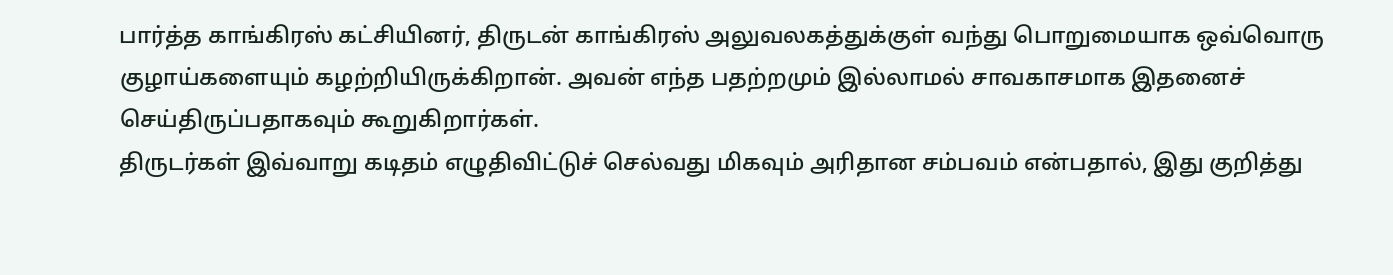பார்த்த காங்கிரஸ் கட்சியினர், திருடன் காங்கிரஸ் அலுவலகத்துக்குள் வந்து பொறுமையாக ஒவ்வொரு குழாய்களையும் கழற்றியிருக்கிறான். அவன் எந்த பதற்றமும் இல்லாமல் சாவகாசமாக இதனைச் செய்திருப்பதாகவும் கூறுகிறார்கள்.
திருடர்கள் இவ்வாறு கடிதம் எழுதிவிட்டுச் செல்வது மிகவும் அரிதான சம்பவம் என்பதால், இது குறித்து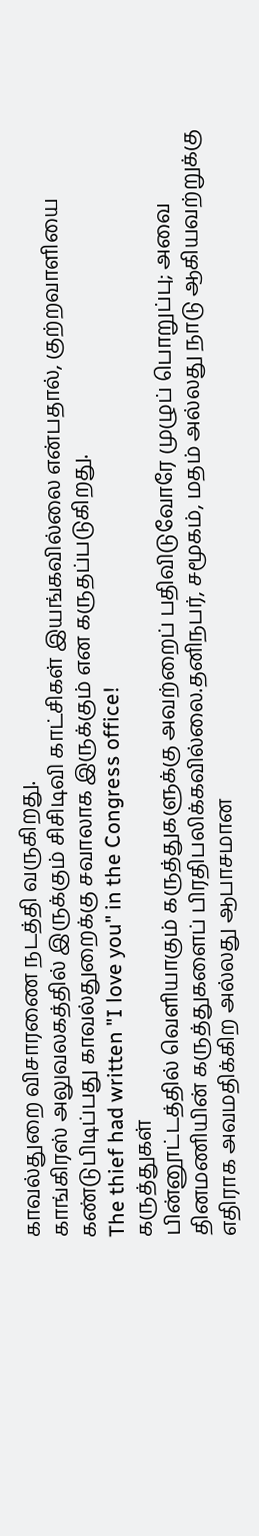காவல்துறை விசாரணை நடத்தி வருகிறது.
காங்கிரஸ் அலுவலகத்தில் இருக்கும் சிசிடிவி காட்சிகள் இயங்கவில்லை என்பதால், குற்றவாளியை கண்டுபிடிப்பது காவல்துறைக்கு சவாலாக இருக்கும் என கருதப்படுகிறது.
The thief had written "I love you" in the Congress office!
கருத்துகள்
பின்னூட்டத்தில் வெளியாகும் கருத்துகளுக்கு அவற்றைப் பதிவிடுவோரே முழுப் பொறுப்பு; அவை தினமணியின் கருத்துகளைப் பிரதிபலிக்கவில்லை.தனிநபர், சமூகம், மதம் அல்லது நாடு ஆகியவற்றுக்கு எதிராக அவமதிக்கிற அல்லது ஆபாசமான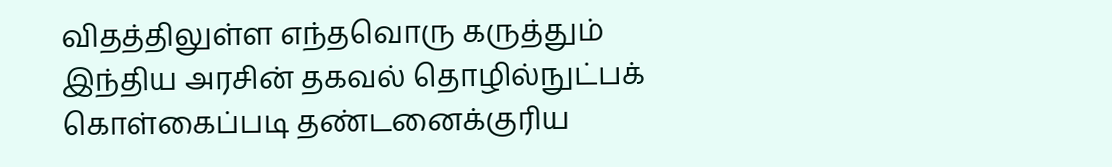விதத்திலுள்ள எந்தவொரு கருத்தும் இந்திய அரசின் தகவல் தொழில்நுட்பக் கொள்கைப்படி தண்டனைக்குரிய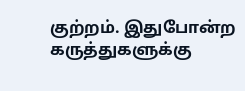குற்றம். இதுபோன்ற கருத்துகளுக்கு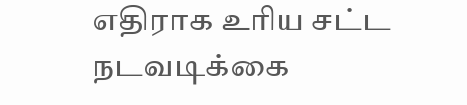எதிராக உரிய சட்ட நடவடிக்கை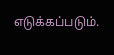எடுக்கப்படும்.